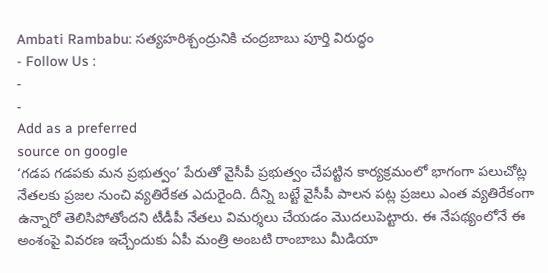Ambati Rambabu: సత్యహరిశ్చంద్రునికి చంద్రబాబు పూర్తి విరుద్ధం
- Follow Us :
-
-
Add as a preferred
source on google
‘గడప గడపకు మన ప్రభుత్వం’ పేరుతో వైసీపీ ప్రభుత్వం చేపట్టిన కార్యక్రమంలో భాగంగా పలుచోట్ల నేతలకు ప్రజల నుంచి వ్యతిరేకత ఎదురైంది. దీన్ని బట్టే వైసీపీ పాలన పట్ల ప్రజలు ఎంత వ్యతిరేకంగా ఉన్నారో తెలిసిపోతోందని టీడీపీ నేతలు విమర్శలు చేయడం మొదలుపెట్టారు. ఈ నేపథ్యంలోనే ఈ అంశంపై వివరణ ఇచ్చేందుకు ఏపీ మంత్రి అంబటి రాంబాబు మీడియా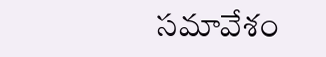సమావేశం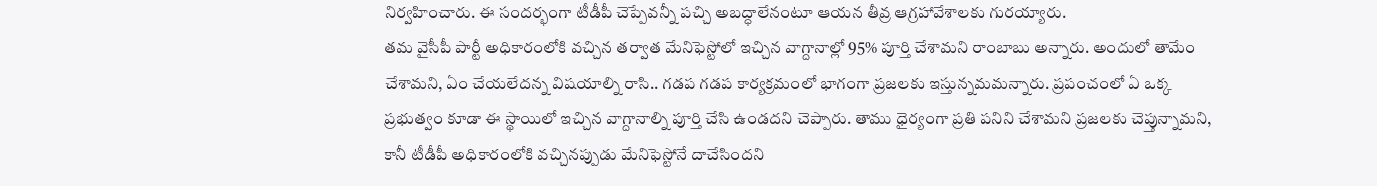నిర్వహించారు. ఈ సందర్భంగా టీడీపీ చెప్పేవన్నీ పచ్చి అబద్ధాలేనంటూ ఆయన తీవ్ర ఆగ్రహావేశాలకు గురయ్యారు.
తమ వైసీపీ పార్టీ అధికారంలోకి వచ్చిన తర్వాత మేనిఫెస్టోలో ఇచ్చిన వాగ్దానాల్లో 95% పూర్తి చేశామని రాంబాబు అన్నారు. అందులో తామేం చేశామని, ఏం చేయలేదన్న విషయాల్ని రాసి.. గడప గడప కార్యక్రమంలో భాగంగా ప్రజలకు ఇస్తున్నమమన్నారు. ప్రపంచంలో ఏ ఒక్క ప్రభుత్వం కూడా ఈ స్థాయిలో ఇచ్చిన వాగ్దానాల్ని పూర్తి చేసి ఉండదని చెప్పారు. తాము ధైర్యంగా ప్రతి పనిని చేశామని ప్రజలకు చెప్తున్నామని, కానీ టీడీపీ అధికారంలోకి వచ్చినప్పుడు మేనిఫెస్టోనే దాచేసిందని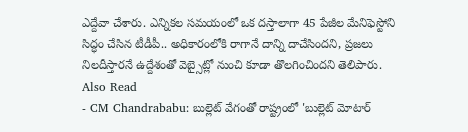ఎద్దేవా చేశారు. ఎన్నికల సమయంలో ఒక దస్తాలాగా 45 పేజీల మేనిఫెస్టోని సిద్ధం చేసిన టీడీపీ.. అధికారంలోకి రాగానే దాన్ని దాచేసిందని, ప్రజలు నిలదీస్తారనే ఉద్దేశంతో వెబ్సైట్లో నుంచి కూడా తొలగించిందని తెలిపారు.
Also Read
- CM Chandrababu: బుల్లెట్ వేగంతో రాష్ట్రంలో 'బుల్లెట్ మోటార్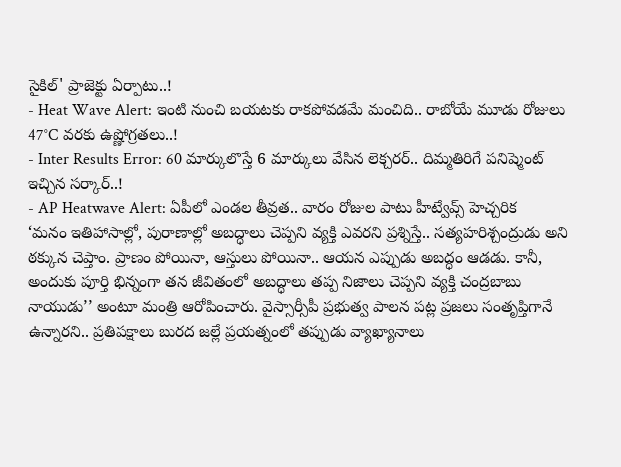సైకిల్' ప్రాజెక్టు ఏర్పాటు..!
- Heat Wave Alert: ఇంటి నుంచి బయటకు రాకపోవడమే మంచిది.. రాబోయే మూడు రోజులు 47°C వరకు ఉష్ణోగ్రతలు..!
- Inter Results Error: 60 మార్కులొస్తే 6 మార్కులు వేసిన లెక్చరర్.. దిమ్మతిరిగే పనిష్మెంట్ ఇచ్చిన సర్కార్..!
- AP Heatwave Alert: ఏపీలో ఎండల తీవ్రత.. వారం రోజుల పాటు హీట్వేవ్స్ హెచ్చరిక
‘మనం ఇతిహాసాల్లో, పురాణాల్లో అబద్ధాలు చెప్పని వ్యక్తి ఎవరని ప్రశ్నిస్తే.. సత్యహరిశ్చంద్రుడు అని ఠక్కున చెప్తాం. ప్రాణం పోయినా, ఆస్తులు పోయినా.. ఆయన ఎప్పుడు అబద్ధం ఆడడు. కానీ, అందుకు పూర్తి భిన్నంగా తన జీవితంలో అబద్ధాలు తప్ప నిజాలు చెప్పని వ్యక్తి చంద్రబాబు నాయుడు’’ అంటూ మంత్రి ఆరోపించారు. వైస్సార్సీపీ ప్రభుత్వ పాలన పట్ల ప్రజలు సంతృప్తిగానే ఉన్నారని.. ప్రతిపక్షాలు బురద జల్లే ప్రయత్నంలో తప్పుడు వ్యాఖ్యానాలు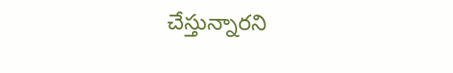చేస్తున్నారని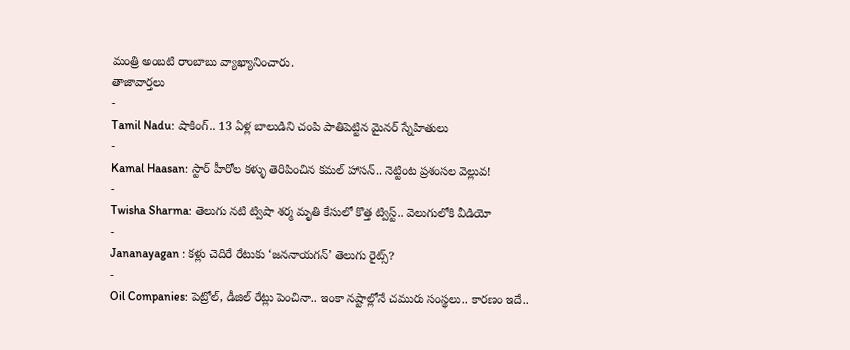మంత్రి అంబటి రాంబాబు వ్యాఖ్యానించారు.
తాజావార్తలు
-
Tamil Nadu: షాకింగ్.. 13 ఏళ్ల బాలుడిని చంపి పాతిపెట్టిన మైనర్ స్నేహితులు
-
Kamal Haasan: స్టార్ హీరోల కళ్ళు తెరిపించిన కమల్ హాసన్.. నెట్టింట ప్రశంసల వెల్లువ!
-
Twisha Sharma: తెలుగు నటి ట్విషా శర్మ మృతి కేసులో కొత్త ట్విస్ట్.. వెలుగులోకి వీడియో
-
Jananayagan : కళ్లు చెదిరే రేటుకు ‘జననాయగన్’ తెలుగు రైట్స్?
-
Oil Companies: పెట్రోల్, డీజిల్ రేట్లు పెంచినా.. ఇంకా నష్టాల్లోనే చమురు సంస్థలు.. కారణం ఇదే..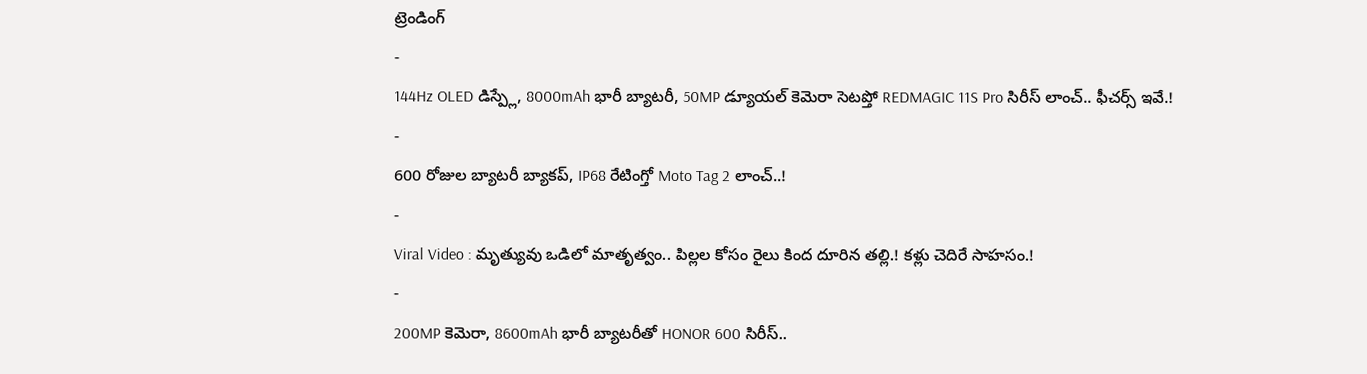ట్రెండింగ్
-
144Hz OLED డిస్ప్లే, 8000mAh భారీ బ్యాటరీ, 50MP డ్యూయల్ కెమెరా సెటప్తో REDMAGIC 11S Pro సిరీస్ లాంచ్.. ఫీచర్స్ ఇవే.!
-
600 రోజుల బ్యాటరీ బ్యాకప్, IP68 రేటింగ్తో Moto Tag 2 లాంచ్..!
-
Viral Video : మృత్యువు ఒడిలో మాతృత్వం.. పిల్లల కోసం రైలు కింద దూరిన తల్లి.! కళ్లు చెదిరే సాహసం.!
-
200MP కెమెరా, 8600mAh భారీ బ్యాటరీతో HONOR 600 సిరీస్..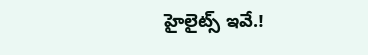హైలైట్స్ ఇవే.!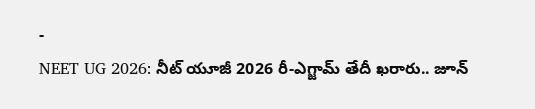-
NEET UG 2026: నీట్ యూజీ 2026 రీ-ఎగ్జామ్ తేదీ ఖరారు.. జూన్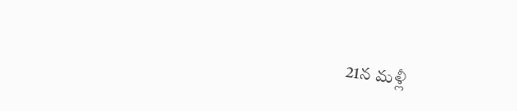21న మళ్లీ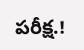పరీక్ష.!